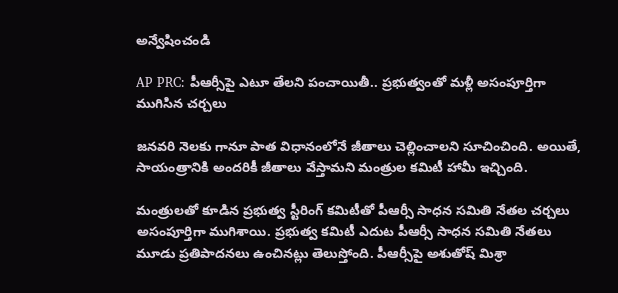అన్వేషించండి

AP PRC: పీఆర్సీపై ఎటూ తేలని పంచాయితీ.. ప్రభుత్వంతో మళ్లీ అసంపూర్తిగా ముగిసిన చర్చలు

జనవరి నెలకు గానూ పాత విధానంలోనే జీతాలు చెల్లించాలని సూచించింది. అయితే, సాయంత్రానికి అందరికీ జీతాలు వేస్తామని మంత్రుల కమిటీ హామీ ఇచ్చింది.

మంత్రులతో కూడిన ప్రభుత్వ స్టీరింగ్ కమిటీతో పీఆర్సీ సాధన సమితి నేతల చర్చలు అసంపూర్తిగా ముగిశాయి. ప్రభుత్వ కమిటీ ఎదుట పీఆర్సీ సాధన సమితి నేతలు మూడు ప్రతిపాదనలు ఉంచినట్లు తెలుస్తోంది. పీఆర్సీపై అశుతోష్ మిశ్రా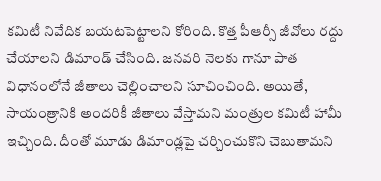కమిటీ నివేదిక బయటపెట్టాలని కోరింది. కొత్త పీఆర్సీ జీవోలు రద్దు చేయాలని డిమాండ్ చేసింది. జనవరి నెలకు గానూ పాత విధానంలోనే జీతాలు చెల్లించాలని సూచించింది. అయితే, సాయంత్రానికి అందరికీ జీతాలు వేస్తామని మంత్రుల కమిటీ హామీ ఇచ్చింది. దీంతో మూడు డిమాండ్లపై చర్చించుకొని చెబుతామని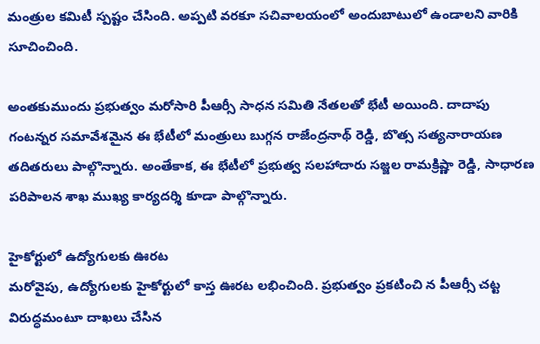మంత్రుల కమిటీ స్పష్టం చేసింది. అప్పటి వరకూ సచివాలయంలో అందుబాటులో ఉండాలని వారికి సూచించింది.

అంతకుముందు ప్రభుత్వం మరోసారి పీఆర్సీ సాధన సమితి నేతలతో భేటీ అయింది. దాదాపు గంటన్నర సమావేశమైన ఈ భేటీలో మంత్రులు బుగ్గన రాజేంద్రనాథ్‌ రెడ్డి, బొత్స సత్యనారాయణ తదితరులు పాల్గొన్నారు. అంతేకాక, ఈ భేటీలో ప్రభుత్వ సలహాదారు సజ్జల రామక్రిష్ణా రెడ్డి, సాధారణ పరిపాలన శాఖ ముఖ్య కార్యదర్శి కూడా పాల్గొన్నారు.

హైకోర్టులో ఉద్యోగులకు ఊరట
మరోవైపు, ఉద్యోగులకు హైకోర్టులో కాస్త ఊరట లభించింది. ప్రభుత్వం ప్రకటించి న పీఆర్సీ చట్ట విరుద్ధమంటూ దాఖలు చేసిన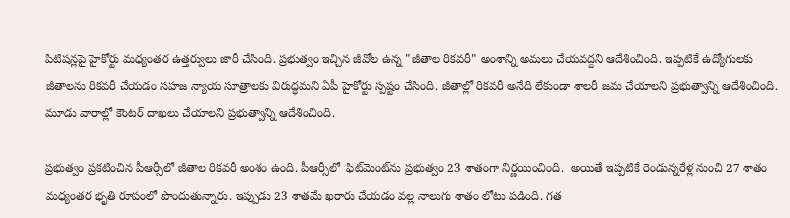పిటిషన్లపై హైకోర్టు మధ్యంతర ఉత్తర్వులు జారీ చేసింది. ప్రభుత్వం ఇచ్చిన జీవోల ఉన్న "జీతాల రికవరీ" అంశాన్ని అమలు చేయవద్దని ఆదేశించింది. ఇప్పటికే ఉద్యోగులకు జీతాలను రికవరీ చేయడం సహజ న్యాయ సూత్రాలకు విరుద్ధమని ఏపీ హైకోర్టు స్పష్టం చేసింది. జీతాల్లో రికవరీ అనేది లేకుండా శాలరీ జమ చేయాలని ప్రభుత్వాన్ని ఆదేశించింది. మూడు వారాల్లో కౌంటర్ దాఖలు చేయాలని ప్రభుత్వాన్ని ఆదేశించింది.

ప్రభుత్వం ప్రకటించిన పీఆర్సీలో జీతాల రికవరీ అంశం ఉంది. పీఆర్సీలో  ఫిట్‌మెంట్‌ను ప్రభుత్వం 23 శాతంగా నిర్ణయించింది.  అయితే ఇప్పటికే రెండున్నరేళ్ల నుంచి 27 శాతం మధ్యంతర భృతి రూపంలో పొందుతున్నారు. ఇప్పుడు 23 శాతమే ఖరారు చేయడం వల్ల నాలుగు శాతం లోటు పడింది. గత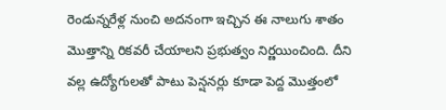రెండున్నరేళ్ల నుంచి అదనంగా ఇచ్చిన ఈ నాలుగు శాతం మొత్తాన్ని రికవరీ చేయాలని ప్రభుత్వం నిర్ణయించింది. దీని వల్ల ఉద్యోగులతో పాటు పెన్షనర్లు కూడా పెద్ద మొత్తంలో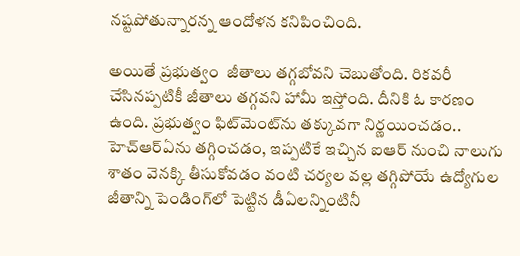నష్టపోతున్నారన్న ఆందోళన కనిపించింది.

అయితే ప్రభుత్వం  జీతాలు తగ్గబోవని చెబుతోంది. రికవరీ చేసినప్పటికీ జీతాలు తగ్గవని హామీ ఇస్తోంది. దీనికి ఓ కారణం ఉంది. ప్రభుత్వం ఫిట్‌మెంట్‌ను తక్కువగా నిర్ణయించడం.. హెచ్‌ఆర్‌ఏను తగ్గించడం, ఇప్పటికే ఇచ్చిన ఐఆర్ నుంచి నాలుగు శాతం వెనక్కి తీసుకోవడం వంటి చర్యల వల్ల తగ్గిపోయే ఉద్యోగుల జీతాన్ని పెండింగ్‌లో పెట్టిన డీఏలన్నింటినీ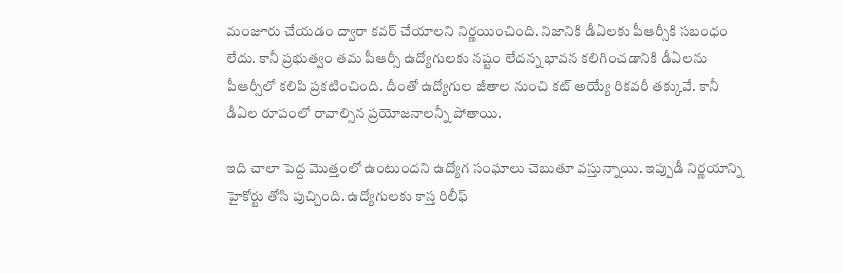మంజూరు చేయడం ద్వారా కవర్ చేయాలని నిర్ణయించింది. నిజానికి డీఏలకు పీఆర్సీకి సబంధం లేదు. కానీ ప్రభుత్వం తమ పీఆర్సీ ఉద్యోగులకు నష్టం లేదన్న భావన కలిగించడానికి డీఏలను పీఆర్సీలో కలిపి ప్రకటించింది. దీంతో ఉద్యోగుల జీతాల నుంచి కట్ అయ్యే రికవరీ తక్కువే. కానీ డీఏల రూపంలో రావాల్సిన ప్రయోజనాలన్నీ పోతాయి.

ఇది చాలా పెద్ద మొత్తంలో ఉంటుందని ఉద్యోగ సంఘాలు చెబుతూ వస్తున్నాయి. ఇప్పుడీ నిర్ణయాన్ని హైకోర్టు తోసి పుచ్చింది. ఉద్యోగులకు కాస్త రిలీఫ్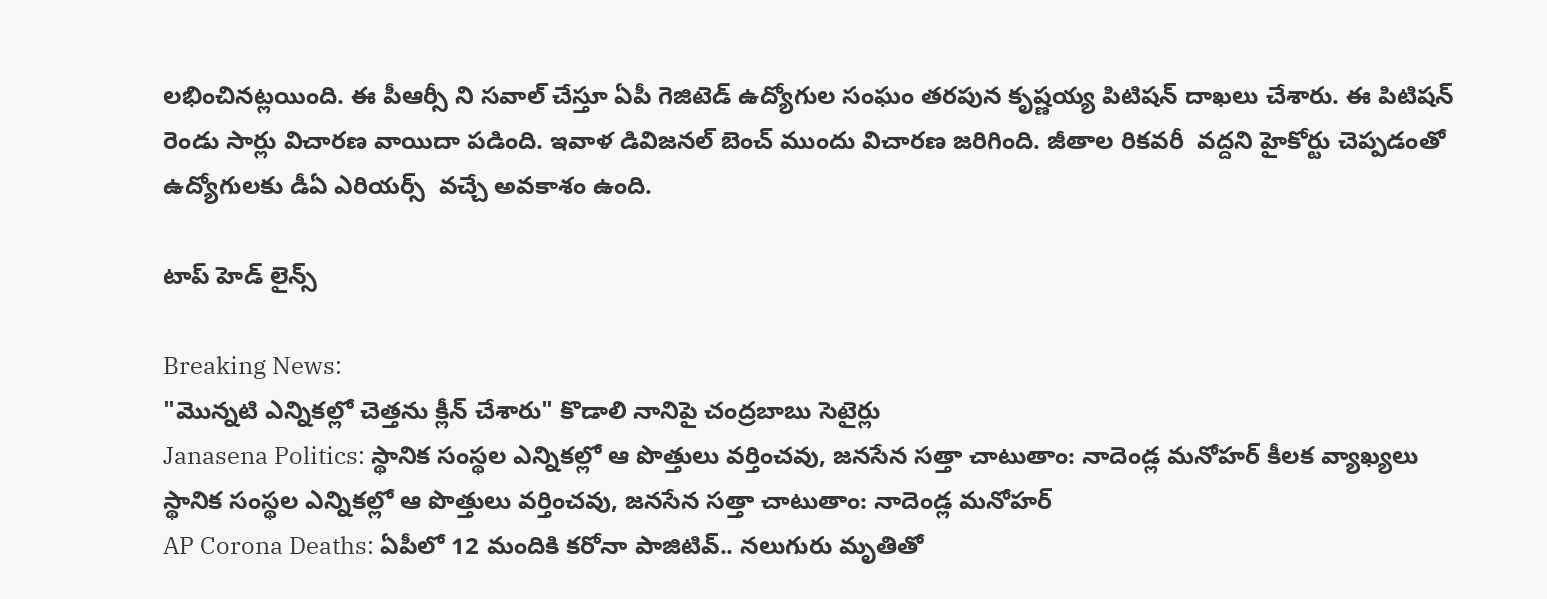లభించినట్లయింది. ఈ పీఆర్సీ ని సవాల్ చేస్తూ ఏపీ గెజిటెడ్ ఉద్యోగుల సంఘం తరపున కృష్ణయ్య పిటిషన్ దాఖలు చేశారు. ఈ పిటిషన్‌ రెండు సార్లు విచారణ వాయిదా పడింది. ఇవాళ డివిజనల్ బెంచ్ ముందు విచారణ జరిగింది. జీతాల రికవరీ  వద్దని హైకోర్టు చెప్పడంతో ఉద్యోగులకు డీఏ ఎరియర్స్  వచ్చే అవకాశం ఉంది.

టాప్ హెడ్ లైన్స్

Breaking News:
"మొన్నటి ఎన్నికల్లో చెత్తను క్లీన్ చేశారు" కొడాలి నానిపై చంద్రబాబు సెటైర్లు
Janasena Politics: స్థానిక సంస్థల ఎన్నికల్లో ఆ పొత్తులు వర్తించవు, జనసేన సత్తా చాటుతాం: నాదెండ్ల మనోహర్ కీలక వ్యాఖ్యలు
స్థానిక సంస్థల ఎన్నికల్లో ఆ పొత్తులు వర్తించవు, జనసేన సత్తా చాటుతాం: నాదెండ్ల మనోహర్
AP Corona Deaths: ఏపీలో 12 మందికి కరోనా పాజిటివ్.. నలుగురు మృతితో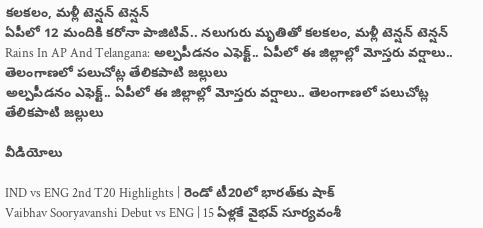కలకలం, మళ్లీ టెన్షన్ టెన్షన్
ఏపీలో 12 మందికి కరోనా పాజిటివ్.. నలుగురు మృతితో కలకలం, మళ్లీ టెన్షన్ టెన్షన్
Rains In AP And Telangana: అల్పపీడనం ఎఫెక్ట్.. ఏపీలో ఈ జిల్లాల్లో మోస్తరు వర్షాలు.. తెలంగాణలో పలుచోట్ల తేలికపాటి జల్లులు
అల్పపీడనం ఎఫెక్ట్.. ఏపీలో ఈ జిల్లాల్లో మోస్తరు వర్షాలు.. తెలంగాణలో పలుచోట్ల తేలికపాటి జల్లులు

వీడియోలు

IND vs ENG 2nd T20 Highlights | రెండో టీ20లో భారత్‌కు షాక్
Vaibhav Sooryavanshi Debut vs ENG | 15 ఏళ్లకే వైభవ్ సూర్యవంశీ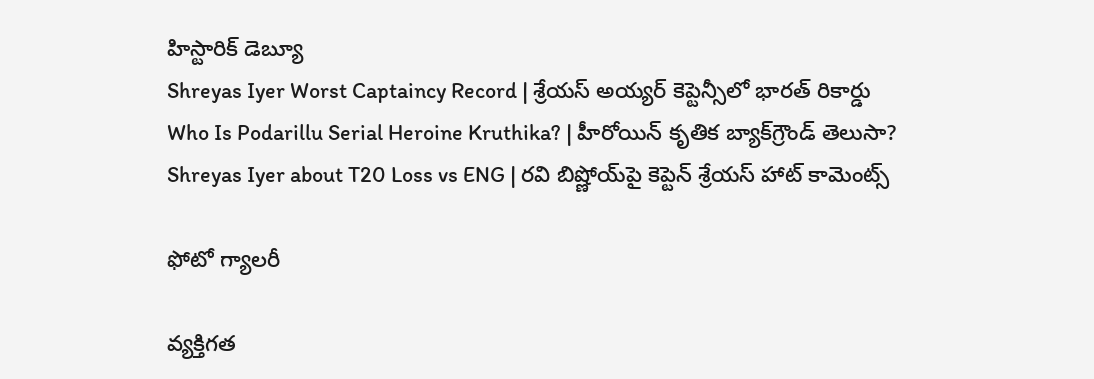హిస్టారిక్ డెబ్యూ
Shreyas Iyer Worst Captaincy Record | శ్రేయస్ అయ్యర్ కెప్టెన్సీలో భారత్ రికార్డు
Who Is Podarillu Serial Heroine Kruthika? | హీరోయిన్ కృతిక బ్యాక్‌గ్రౌండ్ తెలుసా?
Shreyas Iyer about T20 Loss vs ENG | రవి బిష్ణోయ్‌పై కెప్టెన్ శ్రేయస్ హాట్ కామెంట్స్

ఫోటో గ్యాలరీ

వ్యక్తిగత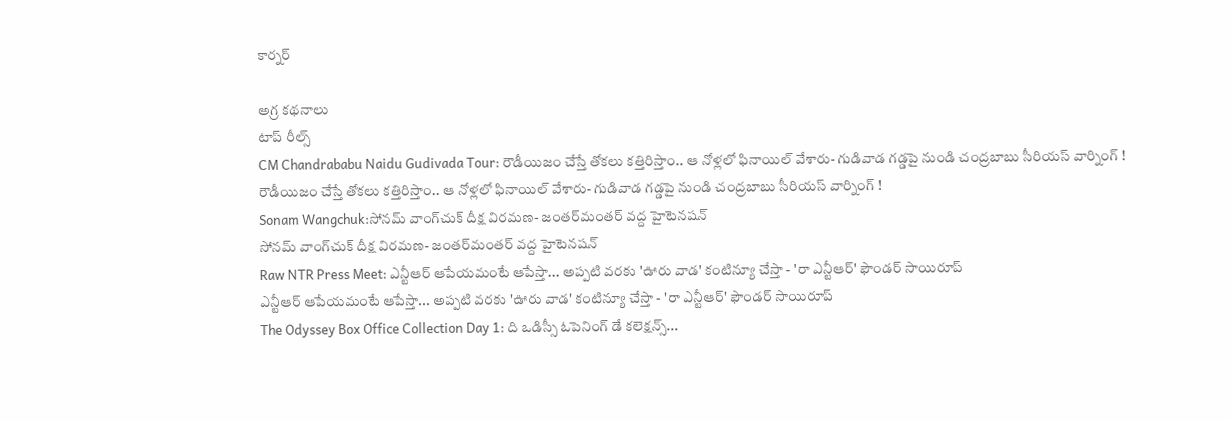కార్నర్

అగ్ర కథనాలు
టాప్ రీల్స్
CM Chandrababu Naidu Gudivada Tour: రౌడీయిజం చేస్తే తోకలు కత్తిరిస్తాం.. ఆ నోళ్లలో ఫినాయిల్ వేశారు- గుడివాడ గడ్డపై నుండి చంద్రబాబు సీరియస్ వార్నింగ్ !
రౌడీయిజం చేస్తే తోకలు కత్తిరిస్తాం.. ఆ నోళ్లలో ఫినాయిల్ వేశారు- గుడివాడ గడ్డపై నుండి చంద్రబాబు సీరియస్ వార్నింగ్ !
Sonam Wangchuk:సోనమ్‌ వాంగ్‌చుక్‌ దీక్ష విరమణ- జంతర్‌మంతర్‌ వద్ద హైటెనషన్
సోనమ్‌ వాంగ్‌చుక్‌ దీక్ష విరమణ- జంతర్‌మంతర్‌ వద్ద హైటెనషన్
Raw NTR Press Meet: ఎన్టీఆర్ ఆపేయమంటే ఆపేస్తా... అప్పటి వరకు 'ఊరు వాడ' కంటిన్యూ చేస్తా - 'రా ఎన్టీఆర్' ఫౌండర్ సాయిరూప్
ఎన్టీఆర్ ఆపేయమంటే ఆపేస్తా... అప్పటి వరకు 'ఊరు వాడ' కంటిన్యూ చేస్తా - 'రా ఎన్టీఆర్' ఫౌండర్ సాయిరూప్
The Odyssey Box Office Collection Day 1: ది ఒడిస్సీ ఓపెనింగ్ డే కలెక్షన్స్...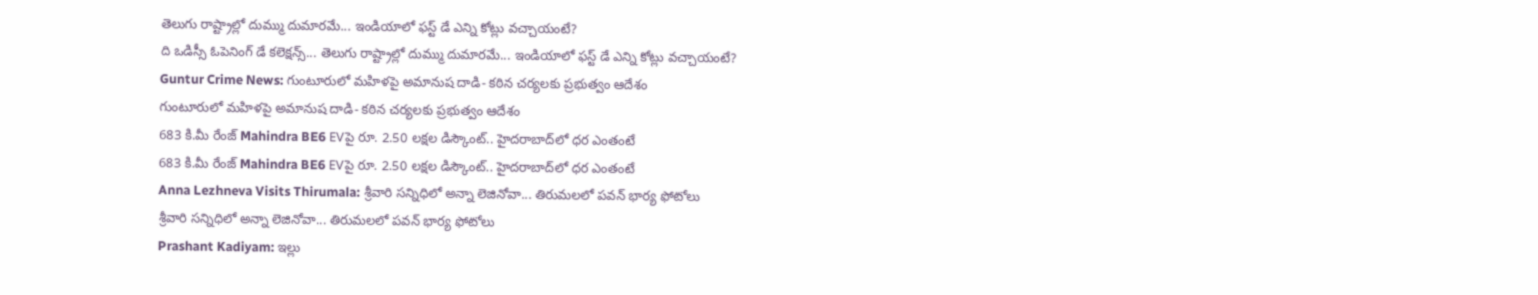తెలుగు రాష్ట్రాల్లో దుమ్ము దుమారమే... ఇండియాలో ఫస్ట్ డే ఎన్ని కోట్లు వచ్చాయంటే?
ది ఒడిస్సీ ఓపెనింగ్ డే కలెక్షన్స్... తెలుగు రాష్ట్రాల్లో దుమ్ము దుమారమే... ఇండియాలో ఫస్ట్ డే ఎన్ని కోట్లు వచ్చాయంటే?
Guntur Crime News: గుంటూరులో మహిళపై అమానుష దాడి- కఠిన చర్యలకు ప్రభుత్వం ఆదేశం
గుంటూరులో మహిళపై అమానుష దాడి- కఠిన చర్యలకు ప్రభుత్వం ఆదేశం
683 కి.మీ రేంజ్‌ Mahindra BE6 EVపై రూ. 2.50 లక్షల డిస్కౌంట్.. హైదరాబాద్‌లో ధర ఎంతంటే
683 కి.మీ రేంజ్‌ Mahindra BE6 EVపై రూ. 2.50 లక్షల డిస్కౌంట్.. హైదరాబాద్‌లో ధర ఎంతంటే
Anna Lezhneva Visits Thirumala: శ్రీవారి సన్నిధిలో అన్నా లెజినోవా... తిరుమలలో పవన్ భార్య ఫోటోలు
శ్రీవారి సన్నిధిలో అన్నా లెజినోవా... తిరుమలలో పవన్ భార్య ఫోటోలు
Prashant Kadiyam: ఇల్లు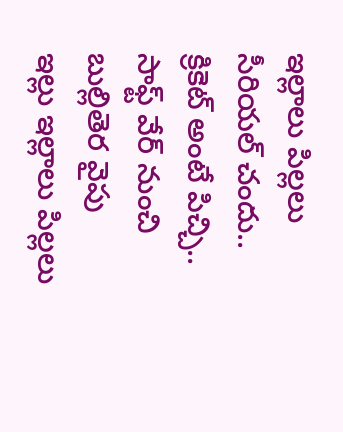ఇల్లాలు పిల్లలు సీరియల్ చందు.. క్రికెట్ అంటే పిచ్చి.. సాఫ్ట్ వేర్ నుంచి బుల్లితెర వైపు
ఇల్లు ఇల్లాలు పిల్లలు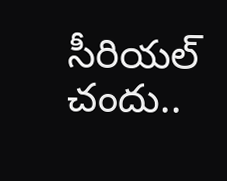సీరియల్ చందు..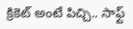క్రికెట్ అంటే పిచ్చి.. సాఫ్ట్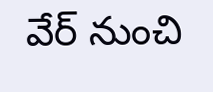వేర్ నుంచి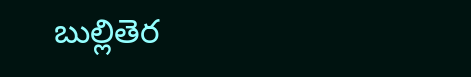బుల్లితెర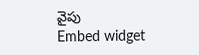వైపు
Embed widget